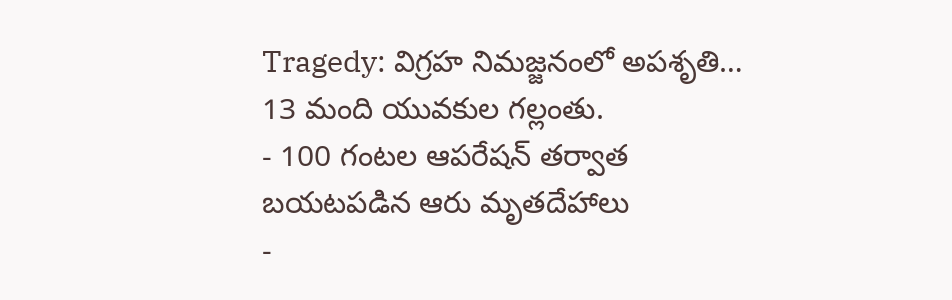Tragedy: విగ్రహ నిమజ్జనంలో అపశృతి… 13 మంది యువకుల గల్లంతు.
- 100 గంటల ఆపరేషన్ తర్వాత బయటపడిన ఆరు మృతదేహాలు
-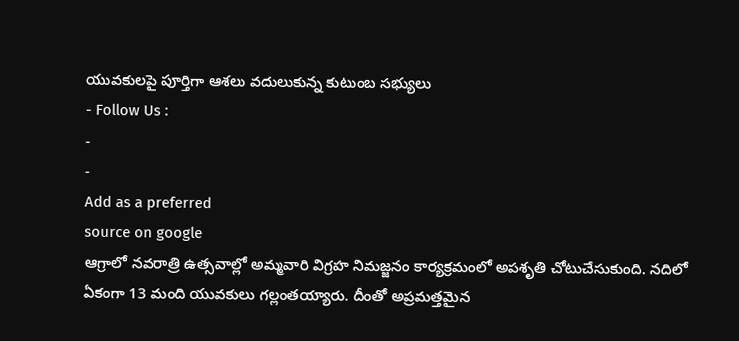యువకులపై పూర్తిగా ఆశలు వదులుకున్న కుటుంబ సభ్యులు
- Follow Us :
-
-
Add as a preferred
source on google
ఆగ్రాలో నవరాత్రి ఉత్సవాల్లో అమ్మవారి విగ్రహ నిమజ్జనం కార్యక్రమంలో అపశృతి చోటుచేసుకుంది. నదిలో ఏకంగా 13 మంది యువకులు గల్లంతయ్యారు. దీంతో అప్రమత్తమైన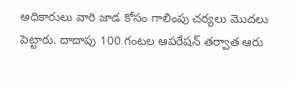అధికారులు వారి జాడ కోసం గాలింపు చర్యలు మొదలు పెట్టారు. దాదాపు 100 గంటల ఆపరేషన్ తర్వాత ఆరు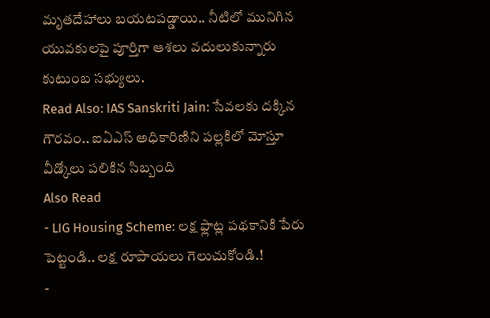మృతదేహాలు బయటపడ్డాయి.. నీటిలో మునిగిన యువకులపై పూర్తిగా ఆశలు వదులుకున్నారు కుటుంబ సభ్యులు.
Read Also: IAS Sanskriti Jain: సేవలకు దక్కిన గౌరవం.. ఐఏఎస్ అధికారిణిని పల్లకిలో మోస్తూ వీడ్కోలు పలికిన సిబ్బంది
Also Read
- LIG Housing Scheme: లక్ష ఫ్లాట్ల పథకానికి పేరు పెట్టండి.. లక్ష రూపాయలు గెలుచుకోండి.!
-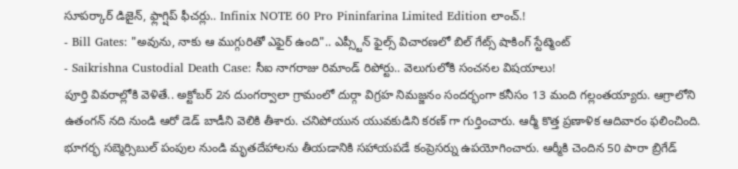సూపర్కార్ డిజైన్, ఫ్లాగ్షిప్ ఫీచర్లు.. Infinix NOTE 60 Pro Pininfarina Limited Edition లాంచ్.!
- Bill Gates: "అవును, నాకు ఆ ముగ్గురితో ఎఫైర్ ఉంది".. ఎప్స్టీన్ ఫైల్స్ విచారణలో బిల్ గేట్స్ షాకింగ్ స్టేట్మెంట్
- Saikrishna Custodial Death Case: సీఐ నాగరాజు రిమాండ్ రిపోర్టు.. వెలుగులోకి సంచనల విషయాలు!
పూర్తి వివరాల్లోకి వెళితే.. అక్టోబర్ 2న దుంగర్వాలా గ్రామంలో దుర్గా విగ్రహ నిమజ్జనం సందర్భంగా కనీసం 13 మంది గల్లంతయ్యారు. ఆగ్రాలోని ఉతంగన్ నది నుండి ఆరో డెడ్ బాడీని వెలికి తీశారు. చనిపోయున యువకుడిని కరణ్ గా గుర్తించారు. ఆర్మీ కొత్త ప్రణాళిక ఆదివారం ఫలించింది. భూగర్భ సబ్మెర్సిబుల్ పంపుల నుండి మృతదేహాలను తీయడానికి సహాయపడే కంప్రెసర్ను ఉపయోగించారు. ఆర్మీకి చెందిన 50 పారా బ్రిగేడ్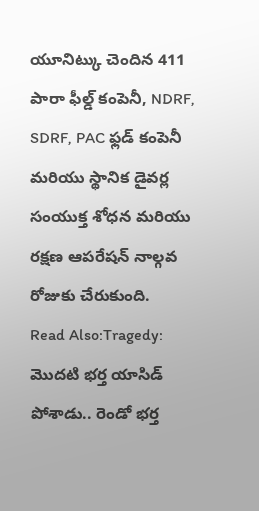యూనిట్కు చెందిన 411 పారా ఫీల్డ్ కంపెనీ, NDRF, SDRF, PAC ఫ్లడ్ కంపెనీ మరియు స్థానిక డైవర్ల సంయుక్త శోధన మరియు రక్షణ ఆపరేషన్ నాల్గవ రోజుకు చేరుకుంది.
Read Also:Tragedy: మొదటి భర్త యాసిడ్ పోశాడు.. రెండో భర్త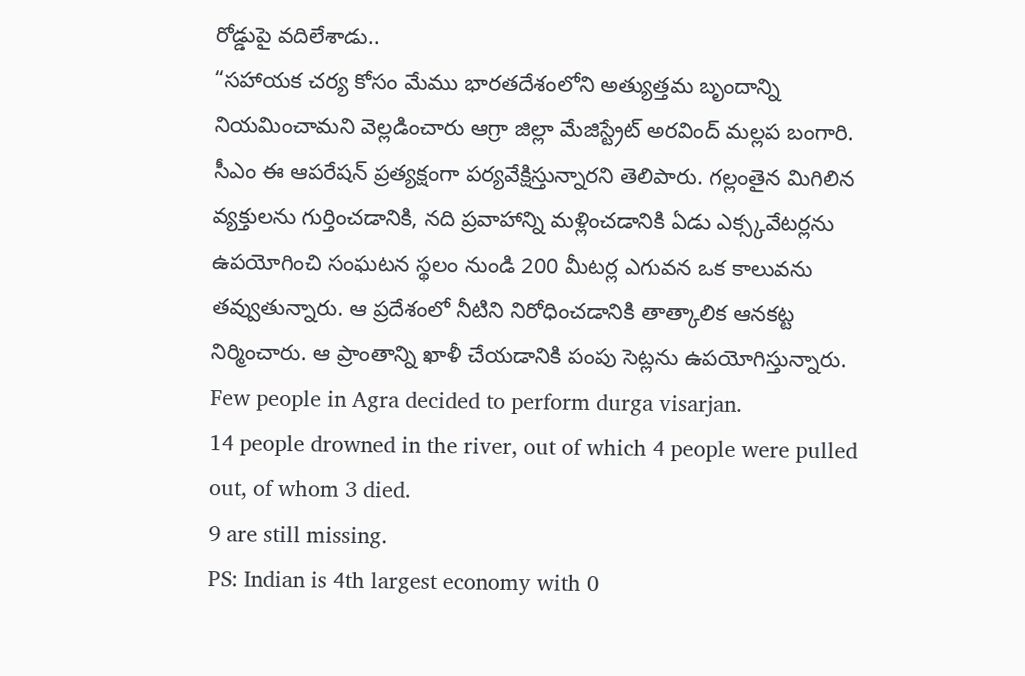రోడ్డుపై వదిలేశాడు..
“సహాయక చర్య కోసం మేము భారతదేశంలోని అత్యుత్తమ బృందాన్ని నియమించామని వెల్లడించారు ఆగ్రా జిల్లా మేజిస్ట్రేట్ అరవింద్ మల్లప బంగారి. సీఎం ఈ ఆపరేషన్ ప్రత్యక్షంగా పర్యవేక్షిస్తున్నారని తెలిపారు. గల్లంతైన మిగిలిన వ్యక్తులను గుర్తించడానికి, నది ప్రవాహాన్ని మళ్లించడానికి ఏడు ఎక్స్కవేటర్లను ఉపయోగించి సంఘటన స్థలం నుండి 200 మీటర్ల ఎగువన ఒక కాలువను తవ్వుతున్నారు. ఆ ప్రదేశంలో నీటిని నిరోధించడానికి తాత్కాలిక ఆనకట్ట నిర్మించారు. ఆ ప్రాంతాన్ని ఖాళీ చేయడానికి పంపు సెట్లను ఉపయోగిస్తున్నారు.
Few people in Agra decided to perform durga visarjan.
14 people drowned in the river, out of which 4 people were pulled out, of whom 3 died.
9 are still missing.
PS: Indian is 4th largest economy with 0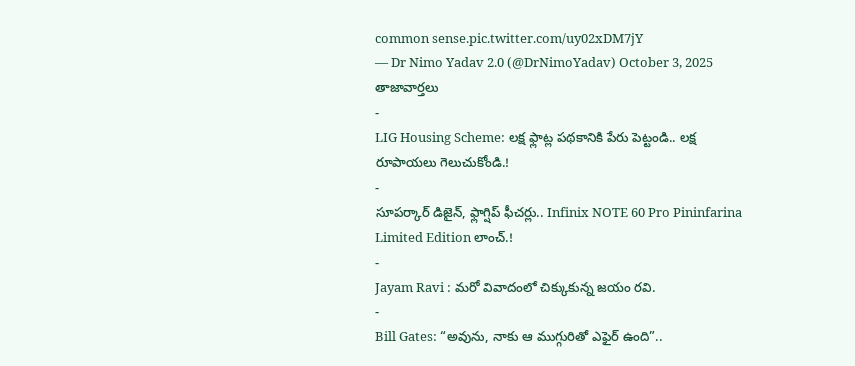common sense.pic.twitter.com/uy02xDM7jY
— Dr Nimo Yadav 2.0 (@DrNimoYadav) October 3, 2025
తాజావార్తలు
-
LIG Housing Scheme: లక్ష ఫ్లాట్ల పథకానికి పేరు పెట్టండి.. లక్ష రూపాయలు గెలుచుకోండి.!
-
సూపర్కార్ డిజైన్, ఫ్లాగ్షిప్ ఫీచర్లు.. Infinix NOTE 60 Pro Pininfarina Limited Edition లాంచ్.!
-
Jayam Ravi : మరో వివాదంలో చిక్కుకున్న జయం రవి.
-
Bill Gates: “అవును, నాకు ఆ ముగ్గురితో ఎఫైర్ ఉంది”..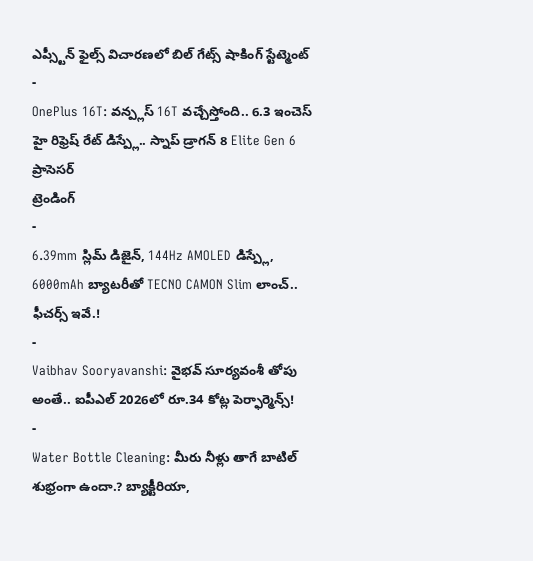ఎప్స్టీన్ ఫైల్స్ విచారణలో బిల్ గేట్స్ షాకింగ్ స్టేట్మెంట్
-
OnePlus 16T: వన్ప్లస్ 16T వచ్చేస్తోంది.. 6.3 ఇంచెస్ హై రిఫ్రెష్ రేట్ డిస్ప్లే.. స్నాప్ డ్రాగన్ 8 Elite Gen 6 ప్రాసెసర్
ట్రెండింగ్
-
6.39mm స్లిమ్ డిజైన్, 144Hz AMOLED డిస్ప్లే, 6000mAh బ్యాటరీతో TECNO CAMON Slim లాంచ్.. ఫీచర్స్ ఇవే.!
-
Vaibhav Sooryavanshi: వైభవ్ సూర్యవంశీ తోపు అంతే.. ఐపీఎల్ 2026లో రూ.34 కోట్ల పెర్ఫార్మెన్స్!
-
Water Bottle Cleaning: మీరు నీళ్లు తాగే బాటిల్ శుభ్రంగా ఉందా.? బ్యాక్టీరియా,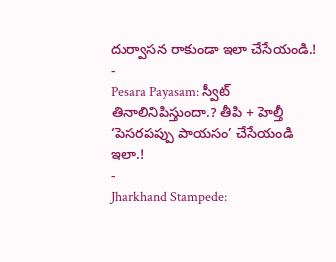దుర్వాసన రాకుండా ఇలా చేసేయండి.!
-
Pesara Payasam: స్వీట్ తినాలినిపిస్తుందా.? తీపి + హెల్తీ ‘పెసరపప్పు పాయసం’ చేసేయండి ఇలా.!
-
Jharkhand Stampede: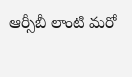ఆర్సీబీ లాంటి మరో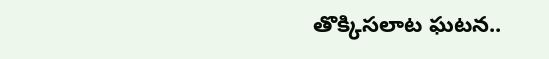తొక్కిసలాట ఘటన..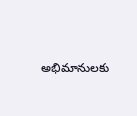అభిమానులకు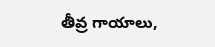తీవ్ర గాయాలు,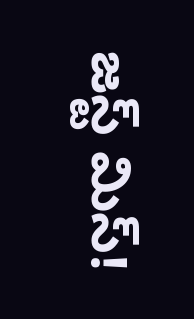జస్ట్ మిస్!